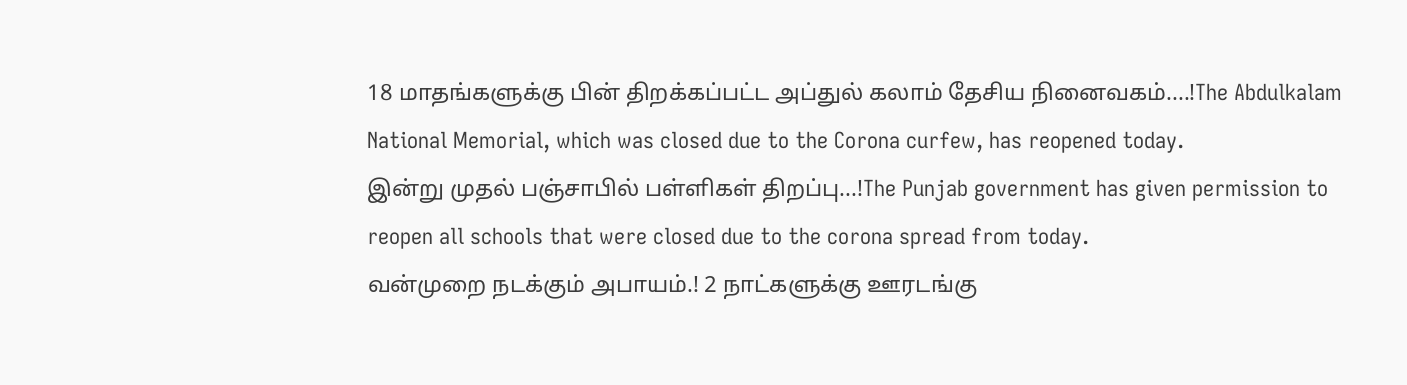18 மாதங்களுக்கு பின் திறக்கப்பட்ட அப்துல் கலாம் தேசிய நினைவகம்....!The Abdulkalam National Memorial, which was closed due to the Corona curfew, has reopened today.
இன்று முதல் பஞ்சாபில் பள்ளிகள் திறப்பு...!The Punjab government has given permission to reopen all schools that were closed due to the corona spread from today.
வன்முறை நடக்கும் அபாயம்.! 2 நாட்களுக்கு ஊரடங்கு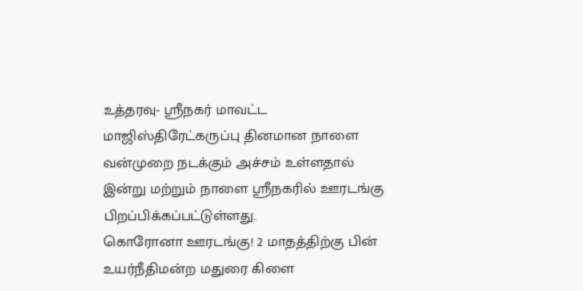உத்தரவு- ஸ்ரீநகர் மாவட்ட மாஜிஸ்திரேட்கருப்பு தினமான நாளை வன்முறை நடக்கும் அச்சம் உள்ளதால் இன்று மற்றும் நாளை ஸ்ரீநகரில் ஊரடங்கு பிறப்பிக்கப்பட்டுள்ளது.
கொரோனா ஊரடங்கு! 2 மாதத்திற்கு பின் உயர்நீதிமன்ற மதுரை கிளை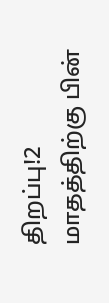திறப்பு!2 மாதத்திற்கு பின்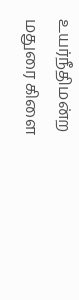உயர்நீதிமன்ற மதுரை கிளை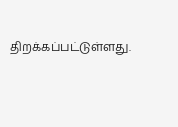திறக்கப்பட்டுள்ளது.